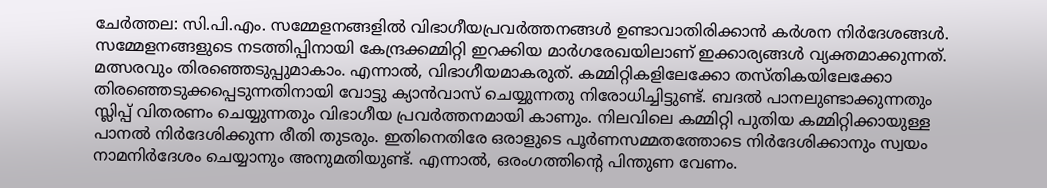ചേർത്തല: സി.പി.എം. സമ്മേളനങ്ങളിൽ വിഭാഗീയപ്രവർത്തനങ്ങൾ ഉണ്ടാവാതിരിക്കാൻ കർശന നിർദേശങ്ങൾ. സമ്മേളനങ്ങളുടെ നടത്തിപ്പിനായി കേന്ദ്രക്കമ്മിറ്റി ഇറക്കിയ മാർഗരേഖയിലാണ് ഇക്കാര്യങ്ങൾ വ്യക്തമാക്കുന്നത്. മത്സരവും തിരഞ്ഞെടുപ്പുമാകാം. എന്നാൽ, വിഭാഗീയമാകരുത്. കമ്മിറ്റികളിലേക്കോ തസ്തികയിലേക്കോ തിരഞ്ഞെടുക്കപ്പെടുന്നതിനായി വോട്ടു ക്യാൻവാസ് ചെയ്യുന്നതു നിരോധിച്ചിട്ടുണ്ട്. ബദൽ പാനലുണ്ടാക്കുന്നതും സ്ലിപ്പ് വിതരണം ചെയ്യുന്നതും വിഭാഗീയ പ്രവർത്തനമായി കാണും. നിലവിലെ കമ്മിറ്റി പുതിയ കമ്മിറ്റിക്കായുള്ള പാനൽ നിർദേശിക്കുന്ന രീതി തുടരും. ഇതിനെതിരേ ഒരാളുടെ പൂർണസമ്മതത്തോടെ നിർദേശിക്കാനും സ്വയം നാമനിർദേശം ചെയ്യാനും അനുമതിയുണ്ട്. എന്നാൽ, ഒരംഗത്തിന്റെ പിന്തുണ വേണം.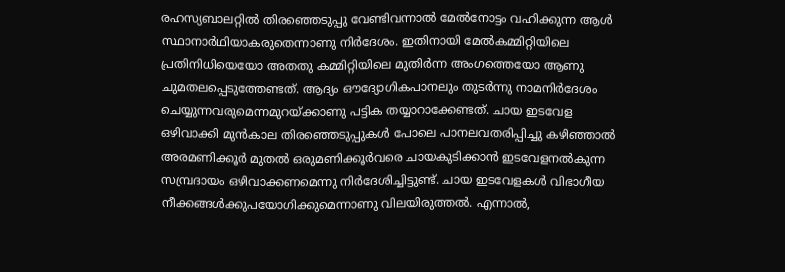രഹസ്യബാലറ്റിൽ തിരഞ്ഞെടുപ്പു വേണ്ടിവന്നാൽ മേൽനോട്ടം വഹിക്കുന്ന ആൾ സ്ഥാനാർഥിയാകരുതെന്നാണു നിർദേശം. ഇതിനായി മേൽകമ്മിറ്റിയിലെ പ്രതിനിധിയെയോ അതതു കമ്മിറ്റിയിലെ മുതിർന്ന അംഗത്തെയോ ആണു ചുമതലപ്പെടുത്തേണ്ടത്. ആദ്യം ഔദ്യോഗികപാനലും തുടർന്നു നാമനിർദേശം ചെയ്യുന്നവരുമെന്നമുറയ്ക്കാണു പട്ടിക തയ്യാറാക്കേണ്ടത്. ചായ ഇടവേള ഒഴിവാക്കി മുൻകാല തിരഞ്ഞെടുപ്പുകൾ പോലെ പാനലവതരിപ്പിച്ചു കഴിഞ്ഞാൽ അരമണിക്കൂർ മുതൽ ഒരുമണിക്കൂർവരെ ചായകുടിക്കാൻ ഇടവേളനൽകുന്ന സമ്പ്രദായം ഒഴിവാക്കണമെന്നു നിർദേശിച്ചിട്ടുണ്ട്. ചായ ഇടവേളകൾ വിഭാഗീയ നീക്കങ്ങൾക്കുപയോഗിക്കുമെന്നാണു വിലയിരുത്തൽ. എന്നാൽ,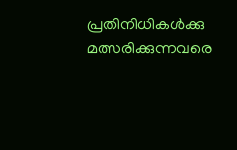പ്രതിനിധികൾക്കു മത്സരിക്കുന്നവരെ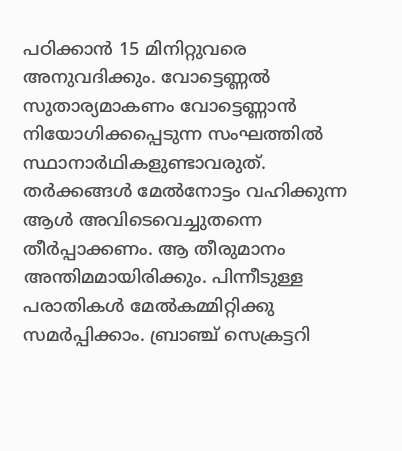പഠിക്കാൻ 15 മിനിറ്റുവരെ അനുവദിക്കും. വോട്ടെണ്ണൽ സുതാര്യമാകണം വോട്ടെണ്ണാൻ നിയോഗിക്കപ്പെടുന്ന സംഘത്തിൽ സ്ഥാനാർഥികളുണ്ടാവരുത്. തർക്കങ്ങൾ മേൽനോട്ടം വഹിക്കുന്ന ആൾ അവിടെവെച്ചുതന്നെ തീർപ്പാക്കണം. ആ തീരുമാനം അന്തിമമായിരിക്കും. പിന്നീടുള്ള പരാതികൾ മേൽകമ്മിറ്റിക്കു സമർപ്പിക്കാം. ബ്രാഞ്ച് സെക്രട്ടറി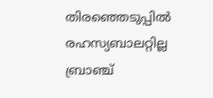തിരഞ്ഞെടുപ്പിൽ രഹസ്യബാലറ്റില്ല ബ്രാഞ്ച്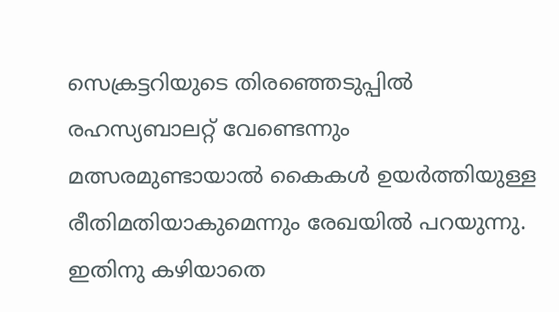സെക്രട്ടറിയുടെ തിരഞ്ഞെടുപ്പിൽ രഹസ്യബാലറ്റ് വേണ്ടെന്നും മത്സരമുണ്ടായാൽ കൈകൾ ഉയർത്തിയുള്ള രീതിമതിയാകുമെന്നും രേഖയിൽ പറയുന്നു. ഇതിനു കഴിയാതെ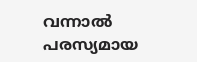വന്നാൽ പരസ്യമായ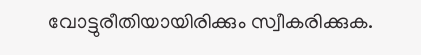വോട്ടുരീതിയായിരിക്കും സ്വീകരിക്കുക.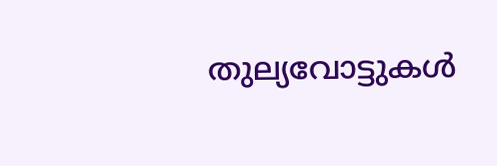തുല്യവോട്ടുകൾ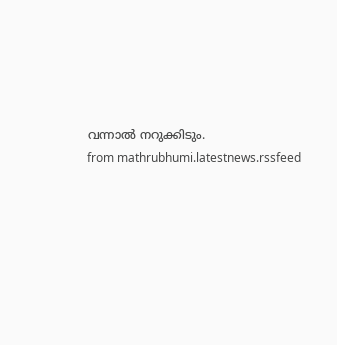വന്നാൽ നറുക്കിടും.
from mathrubhumi.latestnews.rssfeed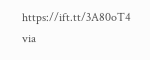https://ift.tt/3A80oT4
via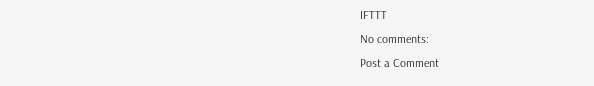IFTTT
No comments:
Post a Comment